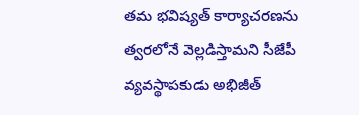తమ భవిష్యత్ కార్యాచరణను త్వరలోనే వెల్లడిస్తామని సీజేపీ వ్యవస్థాపకుడు అభిజీత్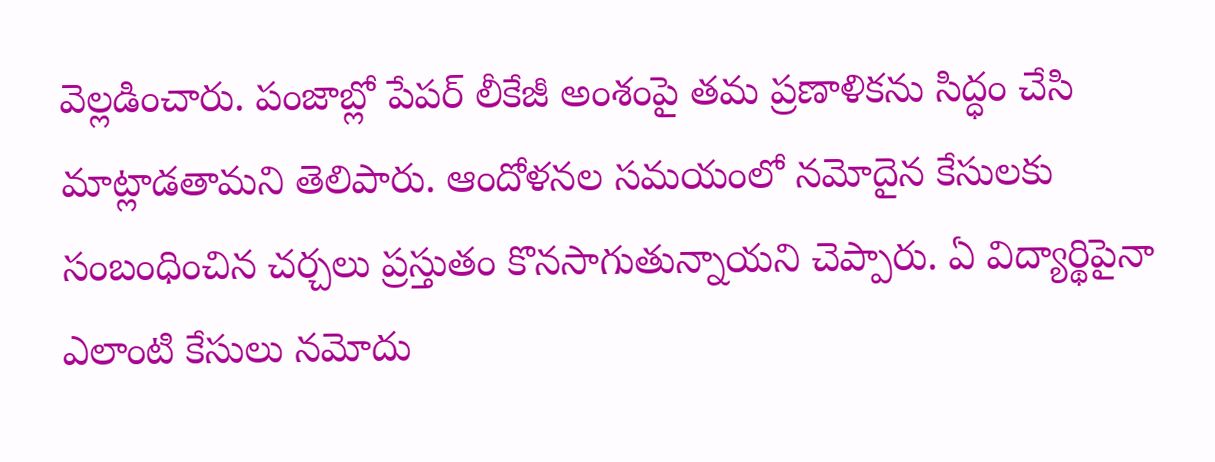వెల్లడించారు. పంజాబ్లో పేపర్ లీకేజీ అంశంపై తమ ప్రణాళికను సిద్ధం చేసి మాట్లాడతామని తెలిపారు. ఆందోళనల సమయంలో నమోదైన కేసులకు సంబంధించిన చర్చలు ప్రస్తుతం కొనసాగుతున్నాయని చెప్పారు. ఏ విద్యార్థిపైనా ఎలాంటి కేసులు నమోదు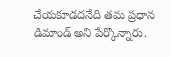చేయకూడదనేది తమ ప్రధాన డిమాండ్ అని పేర్కొన్నారు.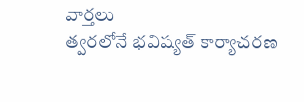వార్తలు
త్వరలోనే భవిష్యత్ కార్యాచరణ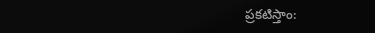ప్రకటిస్తాం: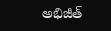అభిజీత్